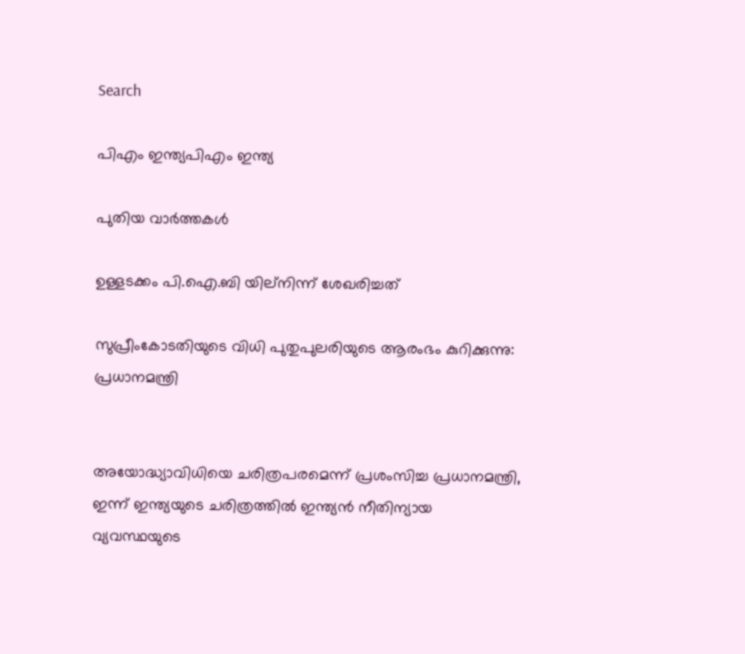Search

പിഎം ഇന്ത്യപിഎം ഇന്ത്യ

പുതിയ വാർത്തകൾ

ഉള്ളടക്കം പി.ഐ.ബി യില്നിന്ന് ശേഖരിച്ചത്

സുപ്രീംകോടതിയുടെ വിധി പുതുപുലരിയുടെ ആരംഭം കുറിക്കുന്നു: പ്രധാനമന്ത്രി


അയോദ്ധ്യാവിധിയെ ചരിത്രപരമെന്ന് പ്രശംസിച്ച പ്രധാനമന്ത്രി, ഇന്ന് ഇന്ത്യയുടെ ചരിത്രത്തില്‍ ഇന്ത്യന്‍ നീതിന്യായ വ്യവസ്ഥയുടെ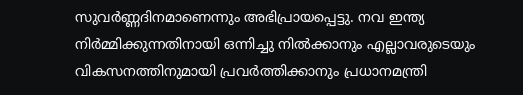സുവര്‍ണ്ണദിനമാണെന്നും അഭിപ്രായപ്പെട്ടു. നവ ഇന്ത്യ നിര്‍മ്മിക്കുന്നതിനായി ഒന്നിച്ചു നിൽക്കാനും എല്ലാവരുടെയും വികസനത്തിനുമായി പ്രവര്‍ത്തിക്കാനും പ്രധാനമന്ത്രി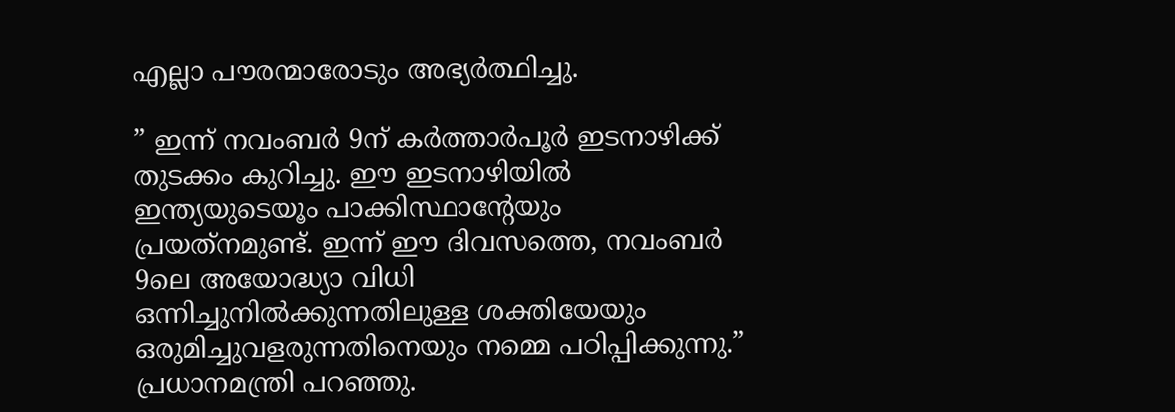എല്ലാ പൗരന്മാരോടും അഭ്യര്‍ത്ഥിച്ചു.

” ഇന്ന് നവംബര്‍ 9ന് കര്‍ത്താര്‍പൂര്‍ ഇടനാഴിക്ക് തുടക്കം കുറിച്ചു. ഈ ഇടനാഴിയില്‍ ഇന്ത്യയുടെയൂം പാക്കിസ്ഥാന്റേയും പ്രയത്‌നമുണ്ട്. ഇന്ന് ഈ ദിവസത്തെ, നവംബര്‍ 9ലെ അയോദ്ധ്യാ വിധി ഒന്നിച്ചുനില്‍ക്കുന്നതിലുള്ള ശക്തിയേയും ഒരുമിച്ചുവളരുന്നതിനെയും നമ്മെ പഠിപ്പിക്കുന്നു.” പ്രധാനമന്ത്രി പറഞ്ഞു.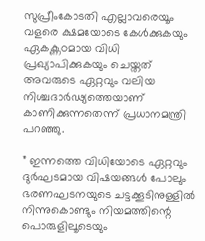സുപ്രീംകോടതി എല്ലാവരെയൂം വളരെ ക്ഷമയോടെ കേള്‍ക്കുകയും ഏകക്ണഠമായ വിധി പ്രഖ്യാപിക്കുകയും ചെയ്തത് അവരുടെ ഏറ്റവും വലിയ നിശ്ചദാര്‍ഢ്യത്തെയാണ് കാണിക്കുന്നതെന്ന് പ്രധാനമന്ത്രി പറഞ്ഞു.

” ഇന്നത്തെ വിധിയോടെ ഏറ്റവും ദുര്‍ഘടമായ വിഷയങ്ങള്‍ പോലും ഭരണഘടനയുടെ ചട്ടക്കൂടിനുള്ളില്‍ നിന്നുകൊണ്ടും നിയമത്തിന്റെ പൊരുളിലൂടെയും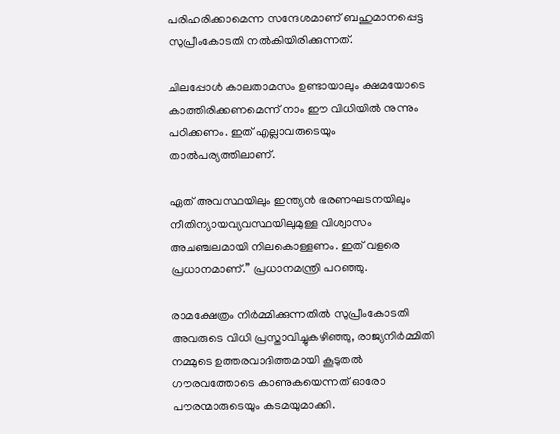പരിഹരിക്കാമെന്ന സന്ദേശമാണ് ബഹുമാനപ്പെട്ട സുപ്രീംകോടതി നല്‍കിയിരിക്കുന്നത്.

ചിലപ്പോള്‍ കാലതാമസം ഉണ്ടായാലും ക്ഷമയോടെ കാത്തിരിക്കണമെന്ന് നാം ഈ വിധിയില്‍ നുന്നും പഠിക്കണം. ഇത് എല്ലാവരുടെയും താല്‍പര്യത്തിലാണ്.

ഏത് അവസ്ഥയിലും ഇന്ത്യന്‍ ഭരണഘടനയിലും നീതിന്യായവ്യവസ്ഥയിലുമുള്ള വിശ്വാസം അചഞ്ചലമായി നിലകൊള്ളണം. ഇത് വളരെ പ്രധാനമാണ്.” പ്രധാനമന്ത്രി പറഞ്ഞു.

രാമക്ഷേത്രം നിര്‍മ്മിക്കുന്നതില്‍ സുപ്രീംകോടതി അവരുടെ വിധി പ്രസ്താവിച്ചുകഴിഞ്ഞു, രാജ്യനിര്‍മ്മിതി നമ്മുടെ ഉത്തരവാദിത്തമായി കൂടുതല്‍ ഗൗരവത്തോടെ കാണുകയെന്നത് ഓരോ പൗരന്മാരുടെയും കടമയുമാക്കി.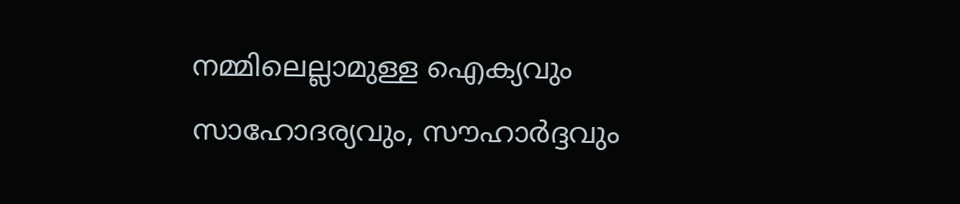നമ്മിലെല്ലാമുള്ള ഐക്യവും സാഹോദര്യവും, സൗഹാര്‍ദ്ദവും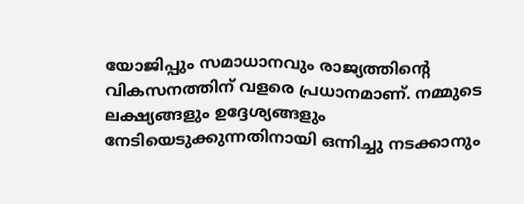യോജിപ്പും സമാധാനവും രാജ്യത്തിന്റെ വികസനത്തിന് വളരെ പ്രധാനമാണ്. നമ്മുടെ ലക്ഷ്യങ്ങളും ഉദ്ദേശ്യങ്ങളും നേടിയെടുക്കുന്നതിനായി ഒന്നിച്ചു നടക്കാനും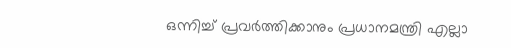ഒന്നിച്ച് പ്രവര്‍ത്തിക്കാനും പ്രധാനമന്ത്രി എല്ലാ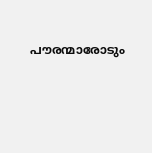പൗരന്മാരോടും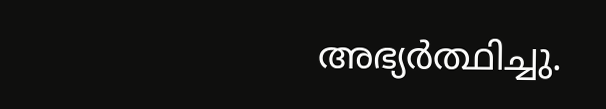അഭ്യര്‍ത്ഥിച്ചു.